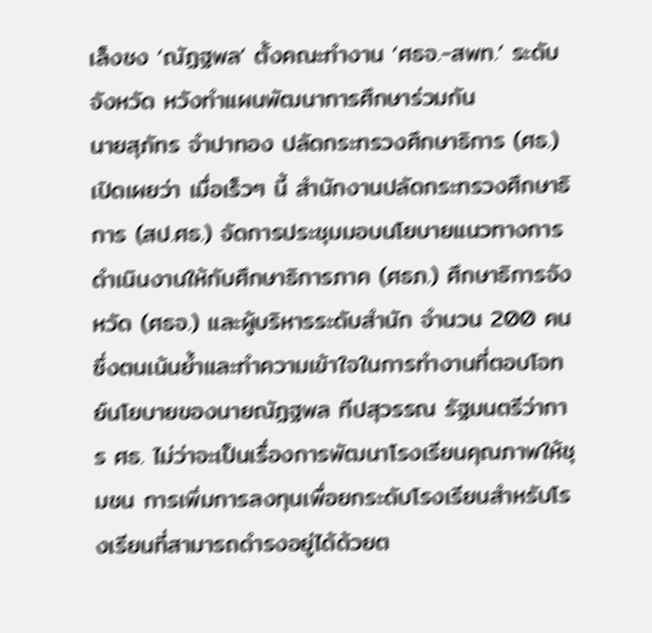เล็งชง ‘ณัฏฐพล’ ตั้งคณะทำงาน ‘ศธจ.-สพท.’ ระดับจังหวัด หวังทำแผนพัฒนาการศึกษาร่วมกัน
นายสุภัทร จำปาทอง ปลัดกระทรวงศึกษาธิการ (ศธ.) เปิดเผยว่า เมื่อเร็วๆ นี้ สำนักงานปลัดกระทรวงศึกษาธิการ (สป.ศธ.) จัดการประชุมมอบนโยบายแนวทางการดำเนินงานให้กับศึกษาธิการภาค (ศธภ.) ศึกษาธิการจังหวัด (ศธจ.) และผู้บริหารระดับสำนัก จำนวน 200 คน ซึ่งตนเน้นย้ำและทำความเข้าใจในการทำงานที่ตอบโจทย์นโยบายของนายณัฏฐพล ทีปสุวรรณ รัฐมนตรีว่าการ ศธ. ไม่ว่าจะเป็นเรื่องการพัฒนาโรงเรียนคุณภาพให้ชุมชน การเพิ่มการลงทุนเพื่อยกระดับโรงเรียนสำหรับโรงเรียนที่สามารถดำรงอยู่ได้ด้วยต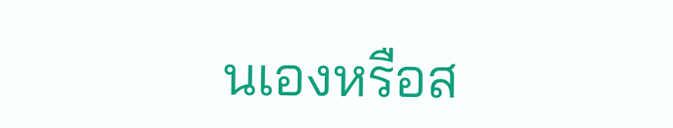นเองหรือส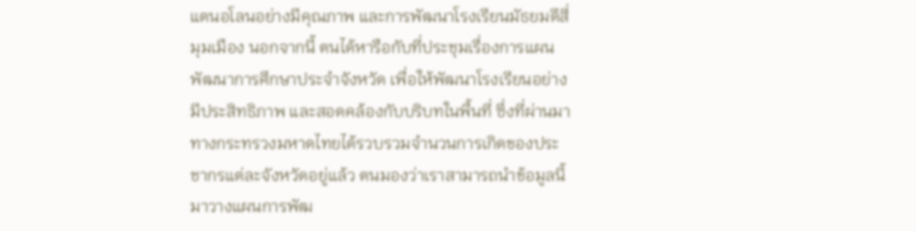แตนอโลนอย่างมีคุณภาพ และการพัฒนาโรงเรียนมัธยมดีสี่มุมเมือง นอกจากนี้ ตนได้หารือกับที่ประชุมเรื่องการแผนพัฒนาการศึกษาประจำจังหวัด เพื่อให้พัฒนาโรงเรียนอย่างมีประสิทธิภาพ และสอดคล้องกับบริบทในพื้นที่ ซึ่งที่ผ่านมาทางกระทรวงมหาดไทยได้รวบรวมจำนวนการเกิดของประชากรแต่ละจังหวัดอยู่แล้ว ตนมองว่าเราสามารถนำข้อมูลนี้มาวางแผนการพัฒ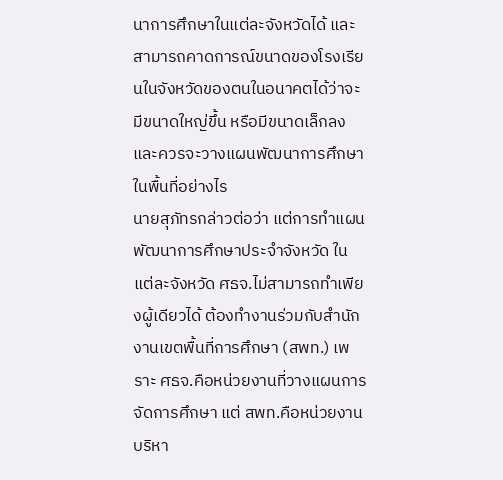นาการศึกษาในแต่ละจังหวัดได้ และสามารถคาดการณ์ขนาดของโรงเรียนในจังหวัดของตนในอนาคตได้ว่าจะมีขนาดใหญ่ขึ้น หรือมีขนาดเล็กลง และควรจะวางแผนพัฒนาการศึกษาในพื้นที่อย่างไร
นายสุภัทรกล่าวต่อว่า แต่การทำแผนพัฒนาการศึกษาประจำจังหวัด ในแต่ละจังหวัด ศธจ.ไม่สามารถทำเพียงผู้เดียวได้ ต้องทำงานร่วมกับสำนักงานเขตพื้นที่การศึกษา (สพท.) เพราะ ศธจ.คือหน่วยงานที่วางแผนการจัดการศึกษา แต่ สพท.คือหน่วยงานบริหา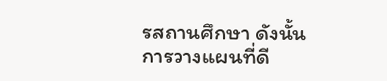รสถานศึกษา ดังนั้น การวางแผนที่ดี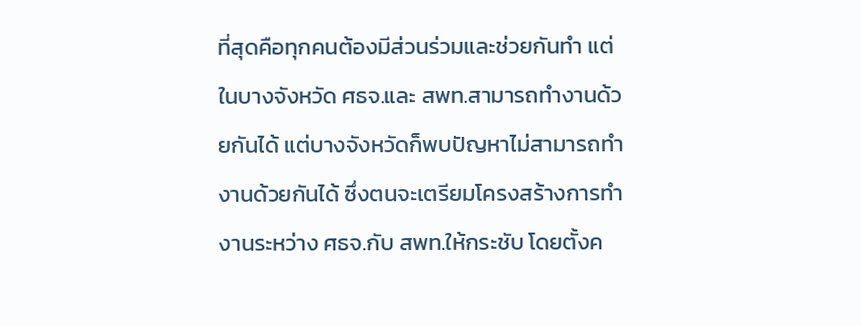ที่สุดคือทุกคนต้องมีส่วนร่วมและช่วยกันทำ แต่ในบางจังหวัด ศธจ.และ สพท.สามารถทำงานด้วยกันได้ แต่บางจังหวัดก็พบปัญหาไม่สามารถทำงานด้วยกันได้ ซึ่งตนจะเตรียมโครงสร้างการทำงานระหว่าง ศธจ.กับ สพท.ให้กระชับ โดยตั้งค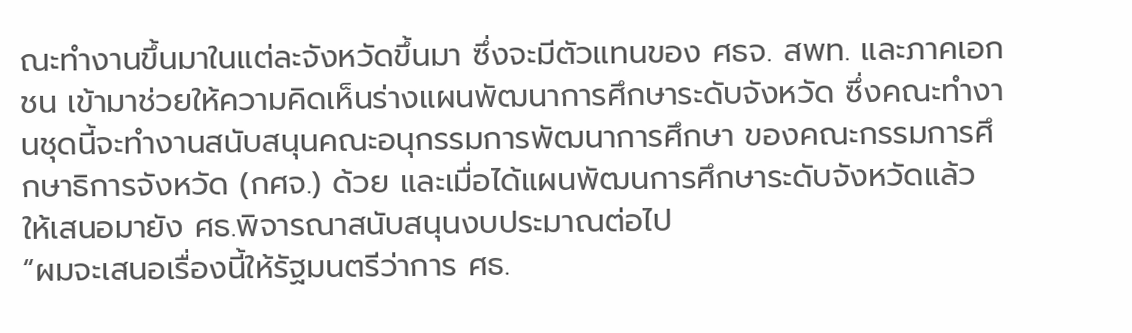ณะทำงานขึ้นมาในแต่ละจังหวัดขึ้นมา ซึ่งจะมีตัวแทนของ ศธจ. สพท. และภาคเอกชน เข้ามาช่วยให้ความคิดเห็นร่างแผนพัฒนาการศึกษาระดับจังหวัด ซึ่งคณะทำงานชุดนี้จะทำงานสนับสนุนคณะอนุกรรมการพัฒนาการศึกษา ของคณะกรรมการศึกษาธิการจังหวัด (กศจ.) ด้วย และเมื่อได้แผนพัฒนการศึกษาระดับจังหวัดแล้ว ให้เสนอมายัง ศธ.พิจารณาสนับสนุนงบประมาณต่อไป
“ผมจะเสนอเรื่องนี้ให้รัฐมนตรีว่าการ ศธ.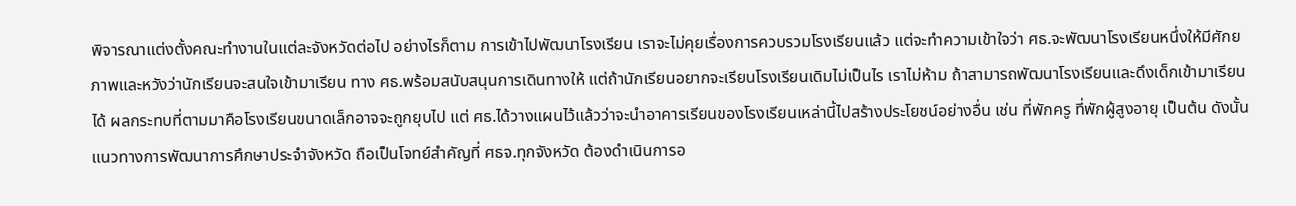พิจารณาแต่งตั้งคณะทำงานในแต่ละจังหวัดต่อไป อย่างไรก็ตาม การเข้าไปพัฒนาโรงเรียน เราจะไม่คุยเรื่องการควบรวมโรงเรียนแล้ว แต่จะทำความเข้าใจว่า ศธ.จะพัฒนาโรงเรียนหนึ่งให้มีศักยภาพและหวังว่านักเรียนจะสนใจเข้ามาเรียน ทาง ศธ.พร้อมสนับสนุนการเดินทางให้ แต่ถ้านักเรียนอยากจะเรียนโรงเรียนเดิมไม่เป็นไร เราไม่ห้าม ถ้าสามารถพัฒนาโรงเรียนและดึงเด็กเข้ามาเรียนได้ ผลกระทบที่ตามมาคือโรงเรียนขนาดเล็กอาจจะถูกยุบไป แต่ ศธ.ได้วางแผนไว้แล้วว่าจะนำอาคารเรียนของโรงเรียนเหล่านี้ไปสร้างประโยชน์อย่างอื่น เช่น ที่พักครู ที่พักผู้สูงอายุ เป็นต้น ดังนั้น แนวทางการพัฒนาการศึกษาประจำจังหวัด ถือเป็นโจทย์สำคัญที่ ศธจ.ทุกจังหวัด ต้องดำเนินการอ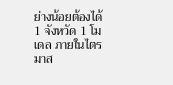ย่างน้อยต้องได้ 1 จังหวัด 1 โมเดล ภายในไตรมาส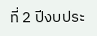ที่ 2 ปีงบประ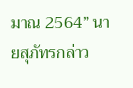มาณ 2564” นายสุภัทรกล่าว